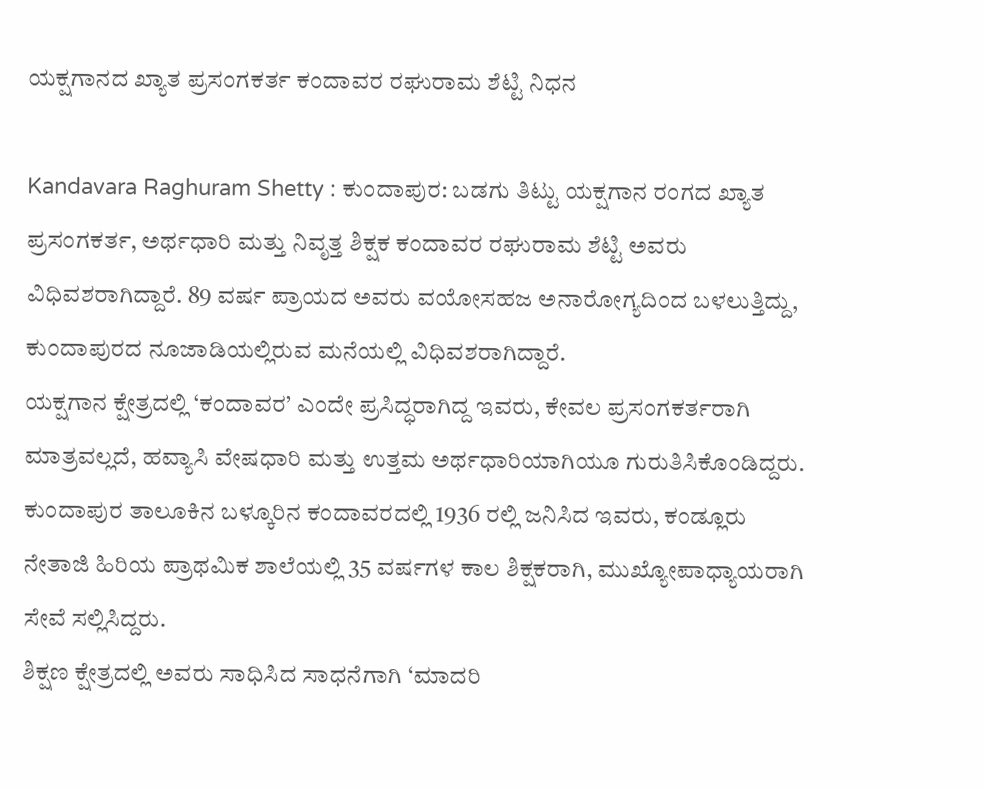ಯಕ್ಷಗಾನದ ಖ್ಯಾತ ಪ್ರಸಂಗಕರ್ತ ಕಂದಾವರ ರಘುರಾಮ ಶೆಟ್ಟಿ ನಿಧನ

Kandavara Raghuram Shetty : ಕುಂದಾಪುರ: ಬಡಗು ತಿಟ್ಟು ಯಕ್ಷಗಾನ ರಂಗದ ಖ್ಯಾತ ಪ್ರಸಂಗಕರ್ತ, ಅರ್ಥಧಾರಿ ಮತ್ತು ನಿವೃತ್ತ ಶಿಕ್ಷಕ ಕಂದಾವರ ರಘುರಾಮ ಶೆಟ್ಟಿ ಅವರು ವಿಧಿವಶರಾಗಿದ್ದಾರೆ. 89 ವರ್ಷ ಪ್ರಾಯದ ಅವರು ವಯೋಸಹಜ ಅನಾರೋಗ್ಯದಿಂದ ಬಳಲುತ್ತಿದ್ದು, ಕುಂದಾಪುರದ ನೂಜಾಡಿಯಲ್ಲಿರುವ ಮನೆಯಲ್ಲಿ ವಿಧಿವಶರಾಗಿದ್ದಾರೆ.
ಯಕ್ಷಗಾನ ಕ್ಷೇತ್ರದಲ್ಲಿ ‘ಕಂದಾವರ’ ಎಂದೇ ಪ್ರಸಿದ್ಧರಾಗಿದ್ದ ಇವರು, ಕೇವಲ ಪ್ರಸಂಗಕರ್ತರಾಗಿ ಮಾತ್ರವಲ್ಲದೆ, ಹವ್ಯಾಸಿ ವೇಷಧಾರಿ ಮತ್ತು ಉತ್ತಮ ಅರ್ಥಧಾರಿಯಾಗಿಯೂ ಗುರುತಿಸಿಕೊಂಡಿದ್ದರು.
ಕುಂದಾಪುರ ತಾಲೂಕಿನ ಬಳ್ಕೂರಿನ ಕಂದಾವರದಲ್ಲಿ 1936 ರಲ್ಲಿ ಜನಿಸಿದ ಇವರು, ಕಂಡ್ಲೂರು ನೇತಾಜಿ ಹಿರಿಯ ಪ್ರಾಥಮಿಕ ಶಾಲೆಯಲ್ಲಿ 35 ವರ್ಷಗಳ ಕಾಲ ಶಿಕ್ಷಕರಾಗಿ, ಮುಖ್ಯೋಪಾಧ್ಯಾಯರಾಗಿ ಸೇವೆ ಸಲ್ಲಿಸಿದ್ದರು.
ಶಿಕ್ಷಣ ಕ್ಷೇತ್ರದಲ್ಲಿ ಅವರು ಸಾಧಿಸಿದ ಸಾಧನೆಗಾಗಿ ‘ಮಾದರಿ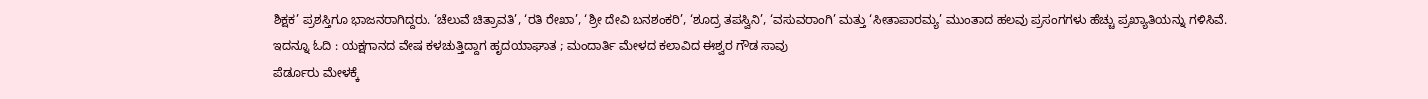ಶಿಕ್ಷಕ’ ಪ್ರಶಸ್ತಿಗೂ ಭಾಜನರಾಗಿದ್ದರು. ‘ಚೆಲುವೆ ಚಿತ್ರಾವತಿ’, ‘ರತಿ ರೇಖಾ’, ‘ಶ್ರೀ ದೇವಿ ಬನಶಂಕರಿ’, ‘ಶೂದ್ರ ತಪಸ್ವಿನಿ’, ‘ವಸುವರಾಂಗಿ’ ಮತ್ತು ‘ಸೀತಾಪಾರಮ್ಯ’ ಮುಂತಾದ ಹಲವು ಪ್ರಸಂಗಗಳು ಹೆಚ್ಚು ಪ್ರಖ್ಯಾತಿಯನ್ನು ಗಳಿಸಿವೆ.
ಇದನ್ನೂ ಓದಿ : ಯಕ್ಷಗಾನದ ವೇಷ ಕಳಚುತ್ತಿದ್ದಾಗ ಹೃದಯಾಘಾತ ; ಮಂದಾರ್ತಿ ಮೇಳದ ಕಲಾವಿದ ಈಶ್ವರ ಗೌಡ ಸಾವು
ಪೆರ್ಡೂರು ಮೇಳಕ್ಕೆ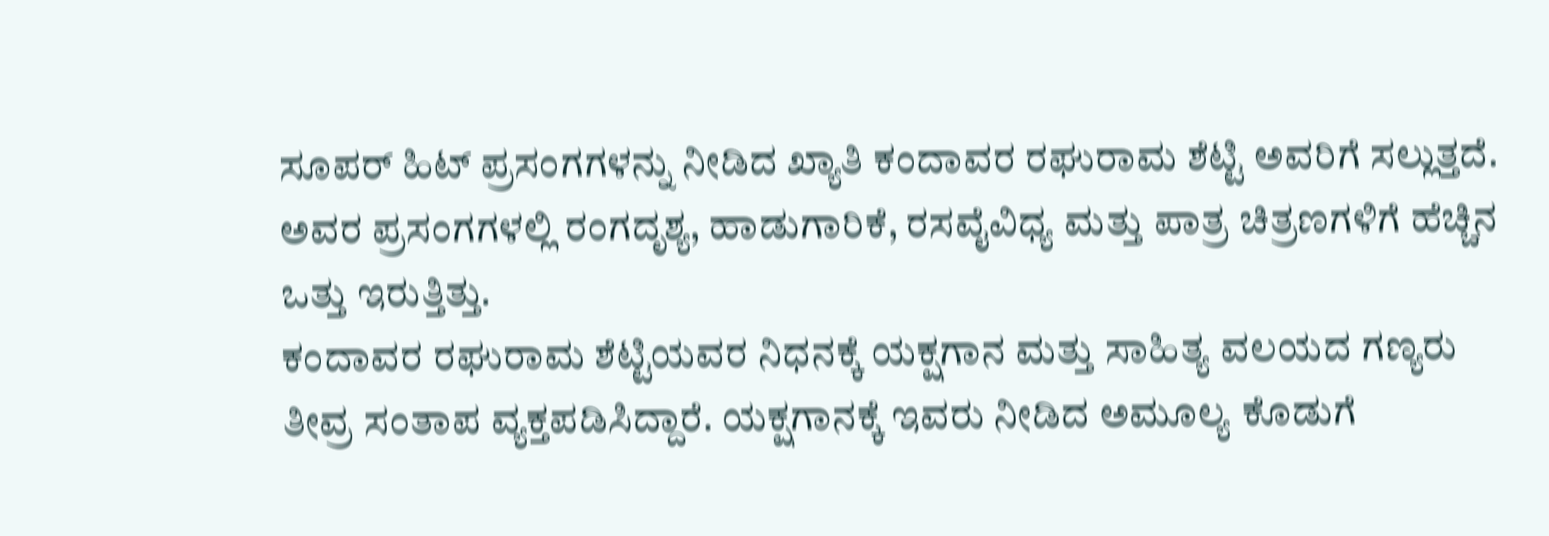ಸೂಪರ್ ಹಿಟ್ ಪ್ರಸಂಗಗಳನ್ನು ನೀಡಿದ ಖ್ಯಾತಿ ಕಂದಾವರ ರಘುರಾಮ ಶೆಟ್ಟಿ ಅವರಿಗೆ ಸಲ್ಲುತ್ತದೆ. ಅವರ ಪ್ರಸಂಗಗಳಲ್ಲಿ ರಂಗದೃಶ್ಯ, ಹಾಡುಗಾರಿಕೆ, ರಸವೈವಿಧ್ಯ ಮತ್ತು ಪಾತ್ರ ಚಿತ್ರಣಗಳಿಗೆ ಹೆಚ್ಚಿನ ಒತ್ತು ಇರುತ್ತಿತ್ತು.
ಕಂದಾವರ ರಘುರಾಮ ಶೆಟ್ಟಿಯವರ ನಿಧನಕ್ಕೆ ಯಕ್ಷಗಾನ ಮತ್ತು ಸಾಹಿತ್ಯ ವಲಯದ ಗಣ್ಯರು ತೀವ್ರ ಸಂತಾಪ ವ್ಯಕ್ತಪಡಿಸಿದ್ದಾರೆ. ಯಕ್ಷಗಾನಕ್ಕೆ ಇವರು ನೀಡಿದ ಅಮೂಲ್ಯ ಕೊಡುಗೆ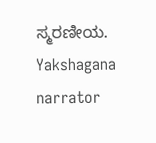ಸ್ಮರಣೀಯ.
Yakshagana narrator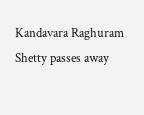Kandavara Raghuram Shetty passes away